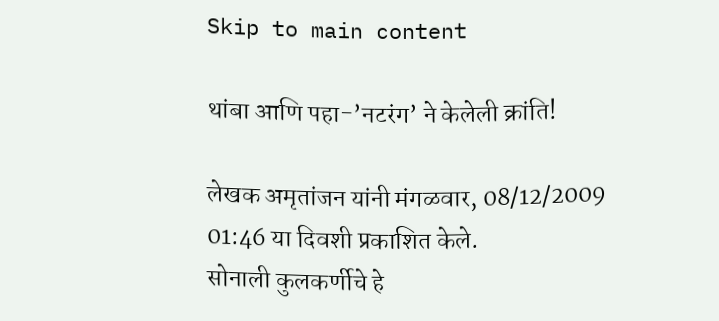Skip to main content

थांबा आणि पहा-’नटरंग’ ने केलेली क्रांति!

लेखक अमृतांजन यांनी मंगळवार, 08/12/2009 01:46 या दिवशी प्रकाशित केले.
सोनाली कुलकर्णीचे हे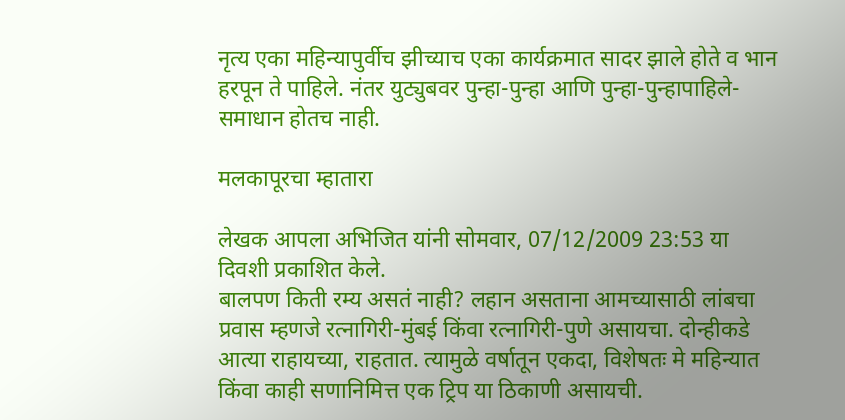नृत्य एका महिन्यापुर्वीच झीच्याच एका कार्यक्रमात सादर झाले होते व भान हरपून ते पाहिले. नंतर युट्युबवर पुन्हा-पुन्हा आणि पुन्हा-पुन्हापाहिले- समाधान होतच नाही.

मलकापूरचा म्हातारा

लेखक आपला अभिजित यांनी सोमवार, 07/12/2009 23:53 या दिवशी प्रकाशित केले.
बालपण किती रम्य असतं नाही? लहान असताना आमच्यासाठी लांबचा प्रवास म्हणजे रत्नागिरी-मुंबई किंवा रत्नागिरी-पुणे असायचा. दोन्हीकडे आत्या राहायच्या, राहतात. त्यामुळे वर्षातून एकदा, विशेषतः मे महिन्यात किंवा काही सणानिमित्त एक ट्रिप या ठिकाणी असायची.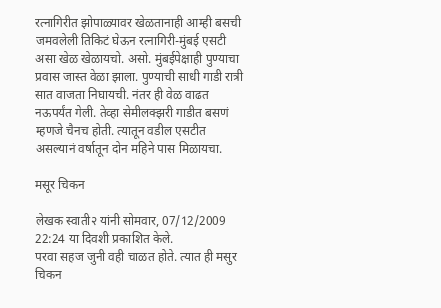रत्नागिरीत झोपाळ्यावर खेळतानाही आम्ही बसची जमवलेली तिकिटं घेऊन रत्नागिरी-मुंबई एसटी असा खेळ खेळायचो. असो. मुंबईपेक्षाही पुण्याचा प्रवास जास्त वेळा झाला. पुण्याची साधी गाडी रात्री सात वाजता निघायची. नंतर ही वेळ वाढत नऊपर्यंत गेली. तेव्हा सेमीलक्‍झरी गाडीत बसणं म्हणजे चैनच होती. त्यातून वडील एसटीत असल्यानं वर्षातून दोन महिने पास मिळायचा.

मसूर चिकन

लेखक स्वाती२ यांनी सोमवार, 07/12/2009 22:24 या दिवशी प्रकाशित केले.
परवा सहज जुनी वही चाळत होते. त्यात ही मसुर चिकन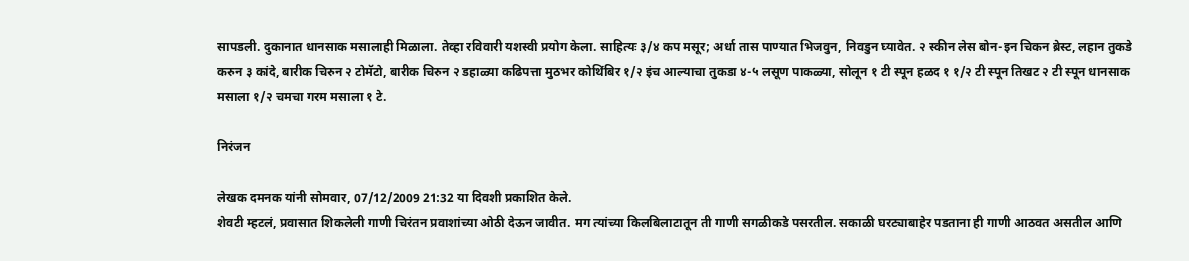सापडली. दुकानात धानसाक मसालाही मिळाला. तेव्हा रविवारी यशस्वी प्रयोग केला. साहित्यः ३/४ कप मसूर; अर्धा तास पाण्यात भिजवुन, निवडुन घ्यावेत. २ स्कीन लेस बोन-इन चिकन ब्रेस्ट, लहान तुकडे करुन ३ कांदे, बारीक चिरुन २ टोमॅटो, बारीक चिरुन २ डहाळ्या कढिपत्ता मुठभर कोथिंबिर १/२ इंच आल्याचा तुकडा ४-५ लसूण पाकळ्या, सोलून १ टी स्पून हळद १ १/२ टी स्पून तिखट २ टी स्पून धानसाक मसाला १/२ चमचा गरम मसाला १ टे.

निरंजन

लेखक दमनक यांनी सोमवार, 07/12/2009 21:32 या दिवशी प्रकाशित केले.
शेवटी म्हटलं, प्रवासात शिकलेली गाणी चिरंतन प्रवाशांच्या ओठी देऊन जावीत. मग त्यांच्या किलबिलाटातून ती गाणी सगळीकडे पसरतील. सकाळी घरट्याबाहेर पडताना ही गाणी आठवत असतील आणि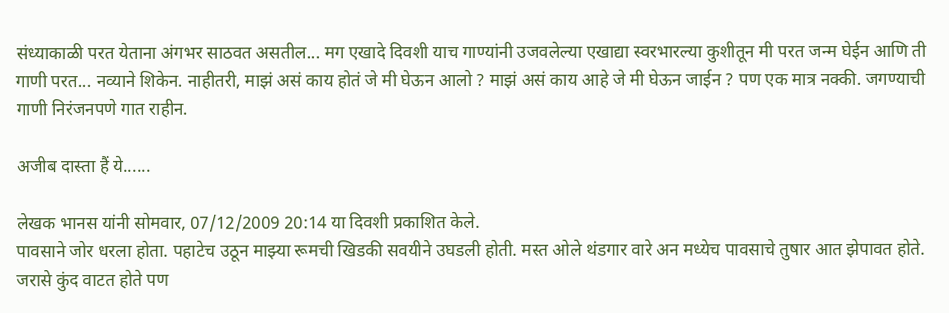संध्याकाळी परत येताना अंगभर साठवत असतील... मग एखादे दिवशी याच गाण्यांनी उजवलेल्या एखाद्या स्वरभारल्या कुशीतून मी परत जन्म घेईन आणि ती गाणी परत... नव्याने शिकेन. नाहीतरी, माझं असं काय होतं जे मी घेऊन आलो ? माझं असं काय आहे जे मी घेऊन जाईन ? पण एक मात्र नक्की. जगण्याची गाणी निरंजनपणे गात राहीन.

अजीब दास्ता हैं ये......

लेखक भानस यांनी सोमवार, 07/12/2009 20:14 या दिवशी प्रकाशित केले.
पावसाने जोर धरला होता. पहाटेच उठून माझ्या रूमची खिडकी सवयीने उघडली होती. मस्त ओले थंडगार वारे अन मध्येच पावसाचे तुषार आत झेपावत होते. जरासे कुंद वाटत होते पण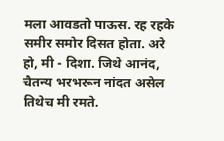मला आवडतो पाऊस. रह रहके समीर समोर दिसत होता. अरे हो, मी - दिशा. जिथे आनंद, चैतन्य भरभरून नांदत असेल तिथेच मी रमते.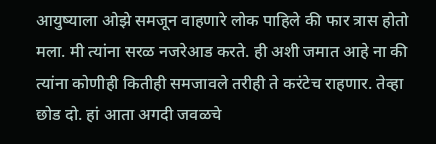आयुष्याला ओझे समजून वाहणारे लोक पाहिले की फार त्रास होतो मला. मी त्यांना सरळ नजरेआड करते. ही अशी जमात आहे ना की त्यांना कोणीही कितीही समजावले तरीही ते करंटेच राहणार. तेव्हा छोड दो. हां आता अगदी जवळचे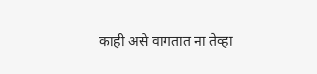काही असे वागतात ना तेव्हा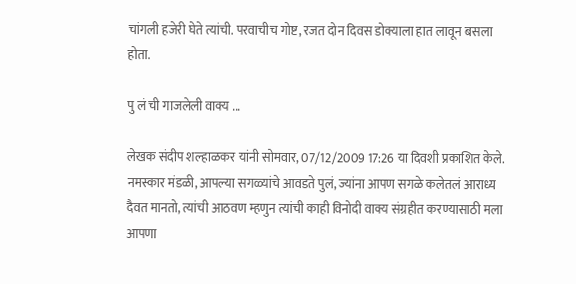चांगली हजेरी घेते त्यांची. परवाचीच गोष्ट, रजत दोन दिवस डोक्याला हात लावून बसला होता.

पु लं ची गाजलेली वाक्य ...

लेखक संदीप शल्हाळकर यांनी सोमवार, 07/12/2009 17:26 या दिवशी प्रकाशित केले.
नमस्कार मंडळी, आपल्या सगळ्यांचे आवडते पुलं, ज्यांना आपण सगळे कलेतलं आराध्य दैवत मानतो, त्यांची आठवण म्हणुन त्यांची काही विनोदी वाक्य संग्रहीत करण्यासाठी मला आपणा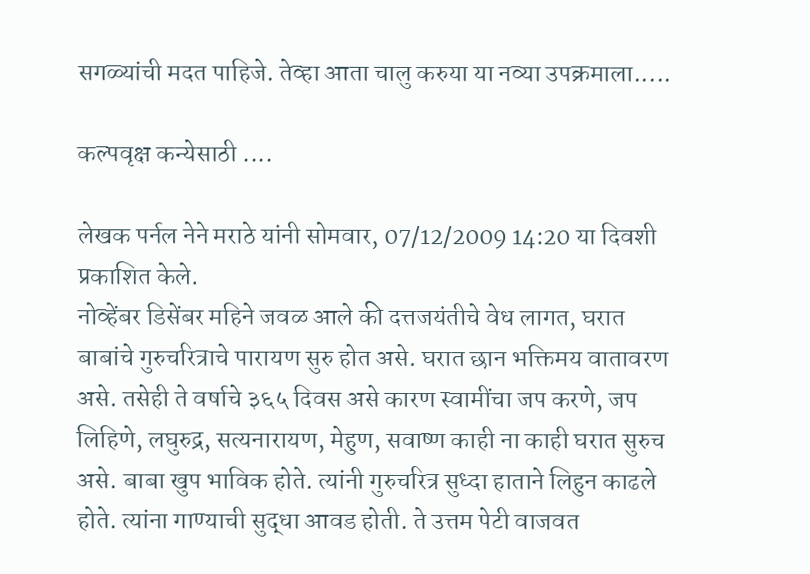सगळ्यांची मदत पाहिजे. तेव्हा आता चालु करुया या नव्या उपक्रमाला.....

कल्पवृक्ष कन्येसाठी ....

लेखक पर्नल नेने मराठे यांनी सोमवार, 07/12/2009 14:20 या दिवशी प्रकाशित केले.
नोव्हेंबर डिसेंबर महिने जवळ आले की दत्तजयंतीचे वेध लागत, घरात बाबांचे गुरुचरित्राचे पारायण सुरु होत असे. घरात छान भक्तिमय वातावरण असे. तसेही ते वर्षाचे ३६५ दिवस असे कारण स्वामींचा जप करणे, जप लिहिणे, लघुरुद्र, सत्यनारायण, मेहुण, सवाष्ण काही ना काही घरात सुरुच असे. बाबा खुप भाविक होते. त्यांनी गुरुचरित्र सुध्दा हाताने लिहुन काढले होते. त्यांना गाण्याची सुद्धा आवड होती. ते उत्तम पेटी वाजवत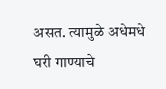असत. त्यामुळे अधेमधे घरी गाण्याचे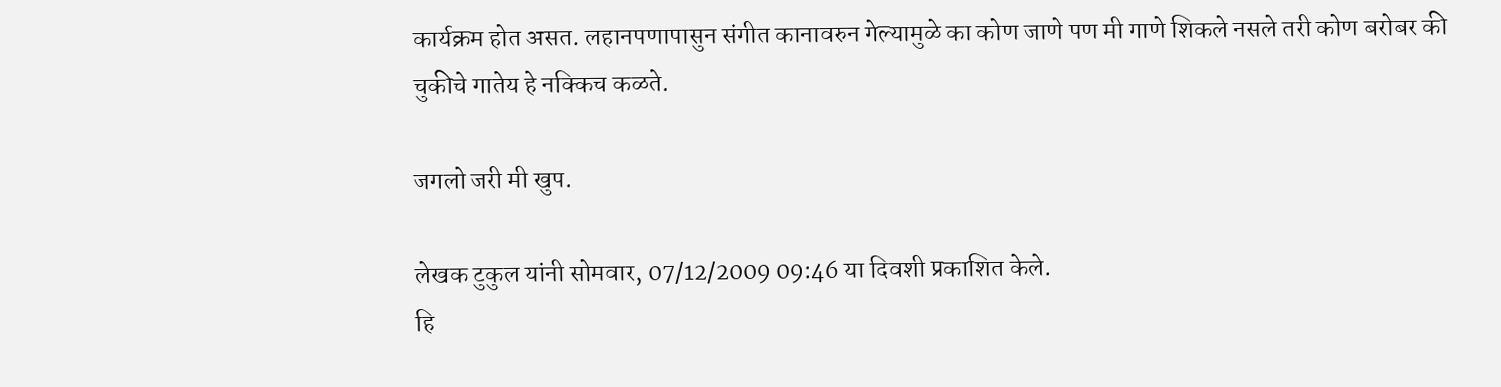कार्यक्रम होत असत. लहानपणापासुन संगीत कानावरुन गेल्यामुळे का कोण जाणे पण मी गाणे शिकले नसले तरी कोण बरोबर की चुकीचे गातेय हे नक्किच कळते.

जगलो जरी मी खुप.

लेखक टुकुल यांनी सोमवार, 07/12/2009 09:46 या दिवशी प्रकाशित केले.
हि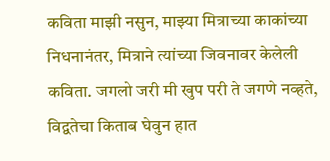कविता माझी नसुन, माझ्या मित्राच्या काकांच्या निधनानंतर, मित्राने त्यांच्या जिवनावर केलेली कविता. जगलो जरी मी खुप परी ते जगणे नव्हते, विद्वतेचा किताब घेवुन हात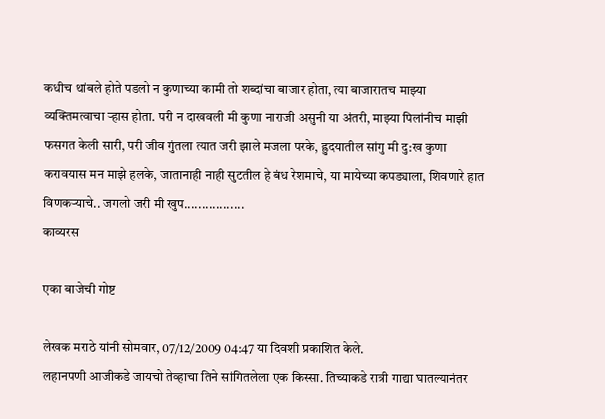कधीच थांबले होते पडलो न कुणाच्या कामी तो शब्दांचा बाजार होता, त्या बाजारातच माझ्या व्यक्तिमत्वाचा र्‍हास होता. परी न दाखवली मी कुणा नाराजी असुनी या अंतरी, माझ्या पिलांनीच माझी फसगत केली सारी, परी जीव गुंतला त्यात जरी झाले मजला परके, ह्रुदयातील सांगु मी दु:ख कुणा करावयास मन माझे हलके, जातानाही नाही सुटतील हे बंध रेशमाचे, या मायेच्या कपड्याला, शिवणारे हात विणकर्‍याचे.. जगलो जरी मी खुप.................
काव्यरस

एका बाजेची गोष्ट

लेखक मराठे यांनी सोमवार, 07/12/2009 04:47 या दिवशी प्रकाशित केले.
लहानपणी आजीकडे जायचो तेव्हाचा तिने सांगितलेला एक किस्सा. तिच्याकडे रात्री गाद्या घातल्यानंतर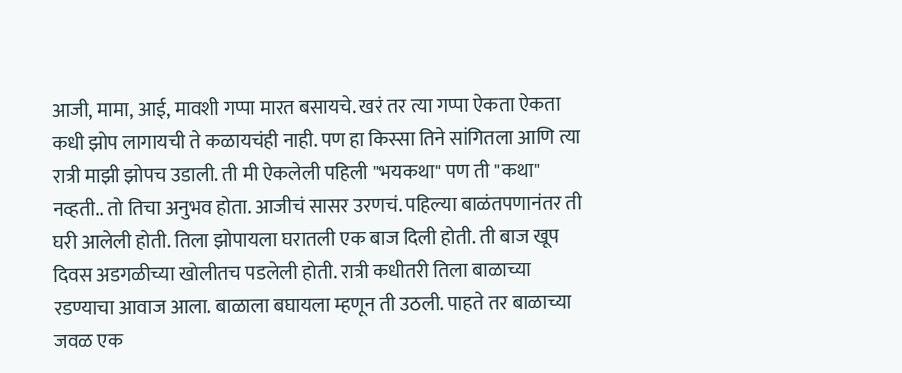आजी, मामा, आई, मावशी गप्पा मारत बसायचे. खरं तर त्या गप्पा ऐकता ऐकता कधी झोप लागायची ते कळायचंही नाही. पण हा किस्सा तिने सांगितला आणि त्या रात्री माझी झोपच उडाली. ती मी ऐकलेली पहिली "भयकथा" पण ती "कथा" नव्हती.. तो तिचा अनुभव होता. आजीचं सासर उरणचं. पहिल्या बाळंतपणानंतर ती घरी आलेली होती. तिला झोपायला घरातली एक बाज दिली होती. ती बाज खूप दिवस अडगळीच्या खोलीतच पडलेली होती. रात्री कधीतरी तिला बाळाच्या रडण्याचा आवाज आला. बाळाला बघायला म्हणून ती उठली. पाहते तर बाळाच्या जवळ एक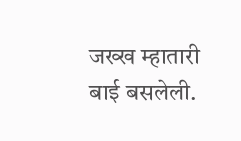जख्ख म्हातारी बाई बसलेली.